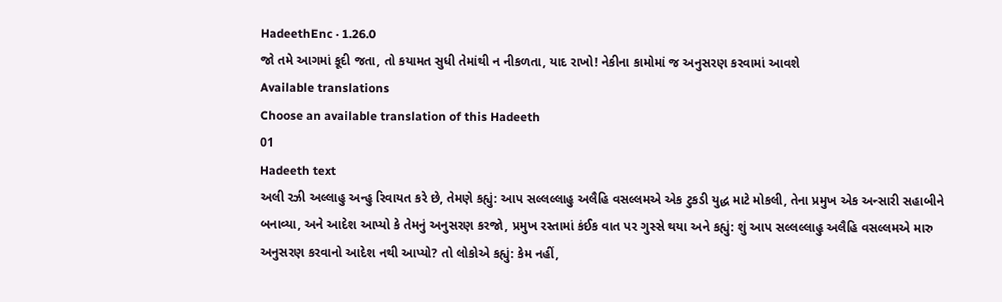HadeethEnc · 1.26.0
જો તમે આગમાં કૂદી જતા, તો કયામત સુધી તેમાંથી ન નીકળતા, યાદ રાખો! નેકીના કામોમાં જ અનુસરણ કરવામાં આવશે
Available translations
Choose an available translation of this Hadeeth
01
Hadeeth text
અલી રઝી અલ્લાહુ અન્હુ રિવાયત કરે છે, તેમણે કહ્યું: આપ સલ્લલ્લાહુ અલૈહિ વસલ્લમએ એક ટુકડી યુદ્ધ માટે મોકલી, તેના પ્રમુખ એક અન્સારી સહાબીને બનાવ્યા, અને આદેશ આપ્યો કે તેમનું અનુસરણ કરજો, પ્રમુખ રસ્તામાં કંઈક વાત પર ગુસ્સે થયા અને કહ્યું: શું આપ સલ્લલ્લાહુ અલૈહિ વસલ્લમએ મારુ અનુસરણ કરવાનો આદેશ નથી આપ્યો? તો લોકોએ કહ્યું: કેમ નહીં,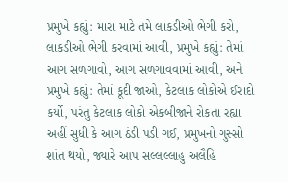પ્રમુખે કહ્યું: મારા માટે તમે લાકડીઓ ભેગી કરો, લાકડીઓ ભેગી કરવામાં આવી, પ્રમુખે કહ્યું: તેમાં આગ સળગાવો, આગ સળગાવવામાં આવી, અને પ્રમુખે કહ્યું: તેમાં કૂદી જાઓ, કેટલાક લોકોએ ઈરાદો કર્યો, પરંતુ કેટલાક લોકો એકબીજાને રોકતા રહ્યા અહીં સુધી કે આગ ઠંડી પડી ગઈ, પ્રમુખનો ગુસ્સો શાંત થયો, જ્યારે આપ સલ્લલ્લાહુ અલૈહિ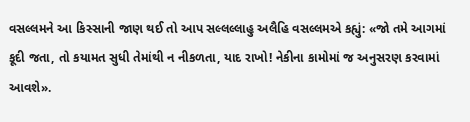વસલ્લમને આ કિસ્સાની જાણ થઈ તો આપ સલ્લલ્લાહુ અલૈહિ વસલ્લમએ કહ્યું: «જો તમે આગમાં કૂદી જતા, તો કયામત સુધી તેમાંથી ન નીકળતા, યાદ રાખો! નેકીના કામોમાં જ અનુસરણ કરવામાં આવશે».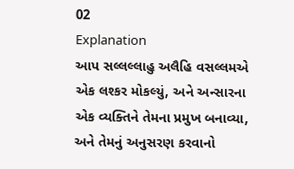02
Explanation
આપ સલ્લલ્લાહુ અલૈહિ વસલ્લમએ એક લશ્કર મોકલ્યું, અને અન્સારના એક વ્યક્તિને તેમના પ્રમુખ બનાવ્યા, અને તેમનું અનુસરણ કરવાનો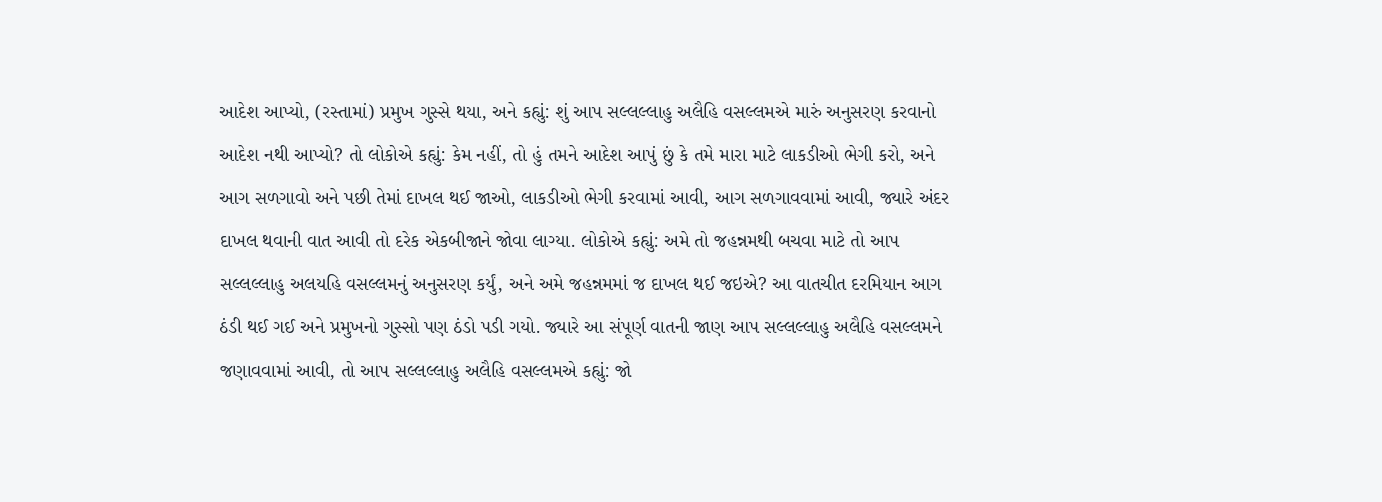આદેશ આપ્યો, (રસ્તામાં) પ્રમુખ ગુસ્સે થયા, અને કહ્યું: શું આપ સલ્લલ્લાહુ અલૈહિ વસલ્લમએ મારું અનુસરણ કરવાનો આદેશ નથી આપ્યો? તો લોકોએ કહ્યું: કેમ નહીં, તો હું તમને આદેશ આપું છું કે તમે મારા માટે લાકડીઓ ભેગી કરો, અને આગ સળગાવો અને પછી તેમાં દાખલ થઈ જાઓ, લાકડીઓ ભેગી કરવામાં આવી, આગ સળગાવવામાં આવી, જ્યારે અંદર દાખલ થવાની વાત આવી તો દરેક એકબીજાને જોવા લાગ્યા. લોકોએ કહ્યું: અમે તો જહન્નમથી બચવા માટે તો આપ સલ્લલ્લાહુ અલયહિ વસલ્લમનું અનુસરણ કર્યું, અને અમે જહન્નમમાં જ દાખલ થઈ જઇએ? આ વાતચીત દરમિયાન આગ ઠંડી થઈ ગઈ અને પ્રમુખનો ગુસ્સો પણ ઠંડો પડી ગયો. જ્યારે આ સંપૂર્ણ વાતની જાણ આપ સલ્લલ્લાહુ અલૈહિ વસલ્લમને જણાવવામાં આવી, તો આપ સલ્લલ્લાહુ અલૈહિ વસલ્લમએ કહ્યું: જો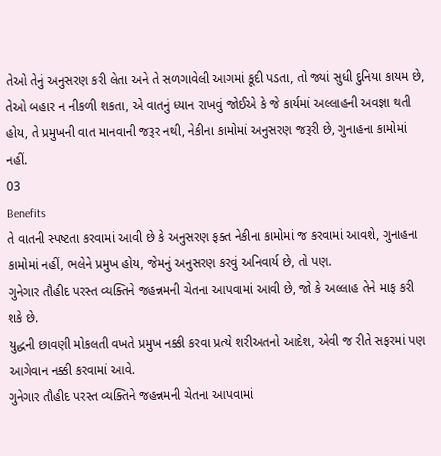તેઓ તેનું અનુસરણ કરી લેતા અને તે સળગાવેલી આગમાં કૂદી પડતા, તો જ્યાં સુધી દુનિયા કાયમ છે, તેઓ બહાર ન નીકળી શકતા, એ વાતનું ધ્યાન રાખવું જોઈએ કે જે કાર્યમાં અલ્લાહની અવજ્ઞા થતી હોય, તે પ્રમુખની વાત માનવાની જરૂર નથી, નેકીના કામોમાં અનુસરણ જરૂરી છે, ગુનાહના કામોમાં નહીં.
03
Benefits
તે વાતની સ્પષ્ટતા કરવામાં આવી છે કે અનુસરણ ફક્ત નેકીના કામોમાં જ કરવામાં આવશે, ગુનાહના કામોમાં નહીં, ભલેને પ્રમુખ હોય, જેમનું અનુસરણ કરવું અનિવાર્ય છે, તો પણ.
ગુનેગાર તૌહીદ પરસ્ત વ્યક્તિને જહન્નમની ચેતના આપવામાં આવી છે, જો કે અલ્લાહ તેને માફ કરી શકે છે.
યુદ્ધની છાવણી મોકલતી વખતે પ્રમુખ નક્કી કરવા પ્રત્યે શરીઅતનો આદેશ, એવી જ રીતે સફરમાં પણ આગેવાન નક્કી કરવામાં આવે.
ગુનેગાર તૌહીદ પરસ્ત વ્યક્તિને જહન્નમની ચેતના આપવામાં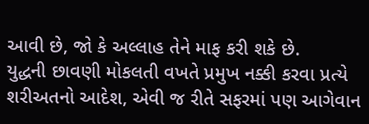આવી છે, જો કે અલ્લાહ તેને માફ કરી શકે છે.
યુદ્ધની છાવણી મોકલતી વખતે પ્રમુખ નક્કી કરવા પ્રત્યે શરીઅતનો આદેશ, એવી જ રીતે સફરમાં પણ આગેવાન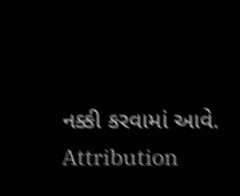નક્કી કરવામાં આવે.
Attribution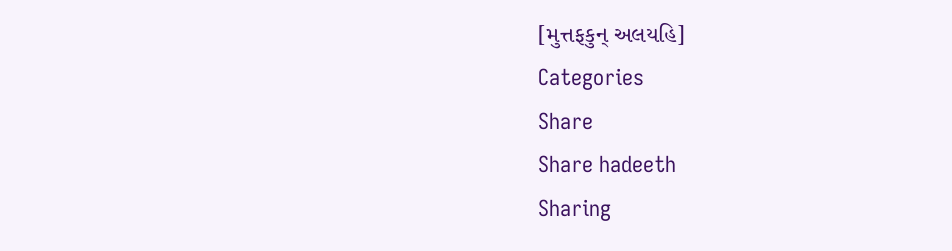[મુત્તફકુન્ અલયહિ]
Categories
Share
Share hadeeth
Sharing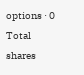options · 0 Total shares